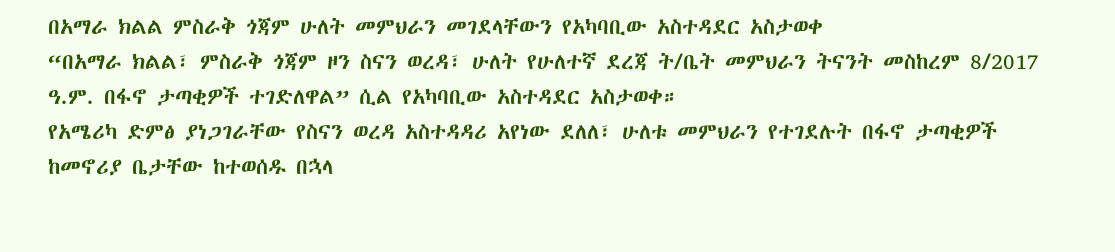በአማራ ክልል ምስራቅ ጎጃም ሁለት መምህራን መገደላቸውን የአካባቢው አስተዳደር አስታወቀ
“በአማራ ክልል፣ ምስራቅ ጎጃም ዞን ስናን ወረዳ፣ ሁለት የሁለተኛ ደረጃ ት/ቤት መምህራን ትናንት መስከረም 8/2017 ዓ.ም. በፋኖ ታጣቂዎች ተገድለዋል” ሲል የአካባቢው አስተዳደር አስታወቀ።
የአሜሪካ ድምፅ ያነጋገራቸው የስናን ወረዳ አስተዳዳሪ አየነው ደለለ፣ ሁለቱ መምህራን የተገደሉት በፋኖ ታጣቂዎች ከመኖሪያ ቤታቸው ከተወሰዱ በኋላ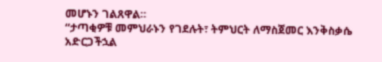መሆኑን ገልጸዋል።
“ታጣቂዎቹ መምህራኑን የገደሉት፣ ትምህርት ለማስጀመር እንቅስቃሴ አድርጋችኋል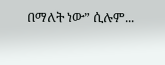በማለት ነው” ሲሉም...